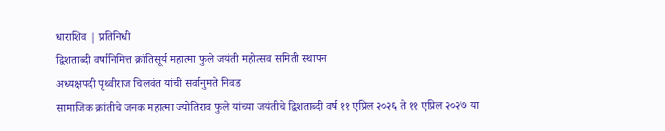धाराशिव | प्रतिनिधी
द्विशताब्दी वर्षानिमित्त क्रांतिसूर्य महात्मा फुले जयंती महोत्सव समिती स्थापन
अध्यक्षपदी पृथ्वीराज चिलवंत यांची सर्वानुमते निवड
सामाजिक क्रांतीचे जनक महात्मा ज्योतिराव फुले यांच्या जयंतीचे द्विशताब्दी वर्ष ११ एप्रिल २०२६ ते ११ एप्रिल २०२७ या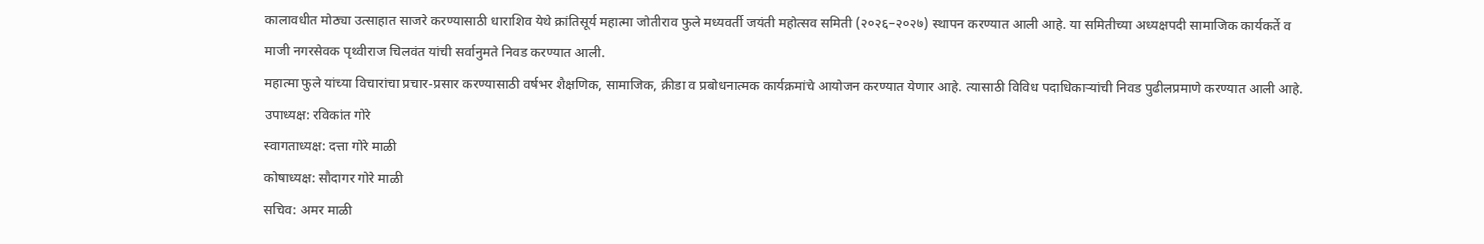कालावधीत मोठ्या उत्साहात साजरे करण्यासाठी धाराशिव येथे क्रांतिसूर्य महात्मा जोतीराव फुले मध्यवर्ती जयंती महोत्सव समिती (२०२६–२०२७) स्थापन करण्यात आली आहे. या समितीच्या अध्यक्षपदी सामाजिक कार्यकर्ते व माजी नगरसेवक पृथ्वीराज चिलवंत यांची सर्वानुमते निवड करण्यात आली.
महात्मा फुले यांच्या विचारांचा प्रचार-प्रसार करण्यासाठी वर्षभर शैक्षणिक, सामाजिक, क्रीडा व प्रबोधनात्मक कार्यक्रमांचे आयोजन करण्यात येणार आहे. त्यासाठी विविध पदाधिकाऱ्यांची निवड पुढीलप्रमाणे करण्यात आली आहे.
उपाध्यक्ष: रविकांत गोरे
स्वागताध्यक्ष: दत्ता गोरे माळी
कोषाध्यक्ष: सौदागर गोरे माळी
सचिव: अमर माळी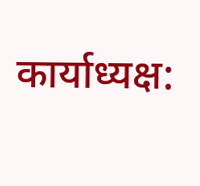कार्याध्यक्ष: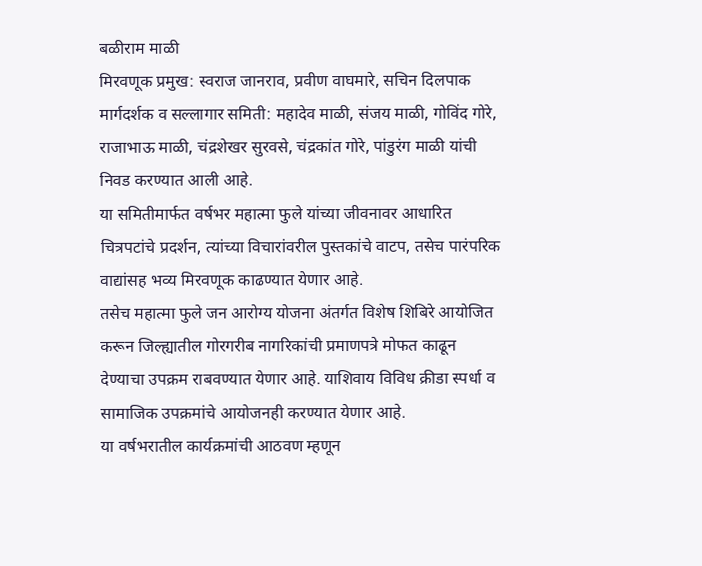बळीराम माळी
मिरवणूक प्रमुख: स्वराज जानराव, प्रवीण वाघमारे, सचिन दिलपाक
मार्गदर्शक व सल्लागार समिती: महादेव माळी, संजय माळी, गोविंद गोरे, राजाभाऊ माळी, चंद्रशेखर सुरवसे, चंद्रकांत गोरे, पांडुरंग माळी यांची निवड करण्यात आली आहे.
या समितीमार्फत वर्षभर महात्मा फुले यांच्या जीवनावर आधारित चित्रपटांचे प्रदर्शन, त्यांच्या विचारांवरील पुस्तकांचे वाटप, तसेच पारंपरिक वाद्यांसह भव्य मिरवणूक काढण्यात येणार आहे.
तसेच महात्मा फुले जन आरोग्य योजना अंतर्गत विशेष शिबिरे आयोजित करून जिल्ह्यातील गोरगरीब नागरिकांची प्रमाणपत्रे मोफत काढून देण्याचा उपक्रम राबवण्यात येणार आहे. याशिवाय विविध क्रीडा स्पर्धा व सामाजिक उपक्रमांचे आयोजनही करण्यात येणार आहे.
या वर्षभरातील कार्यक्रमांची आठवण म्हणून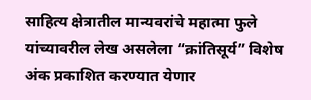साहित्य क्षेत्रातील मान्यवरांचे महात्मा फुले यांच्यावरील लेख असलेला “क्रांतिसूर्य” विशेष अंक प्रकाशित करण्यात येणार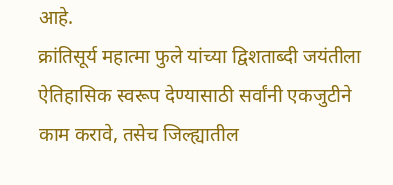आहे.
क्रांतिसूर्य महात्मा फुले यांच्या द्विशताब्दी जयंतीला ऐतिहासिक स्वरूप देण्यासाठी सर्वांनी एकजुटीने काम करावे, तसेच जिल्ह्यातील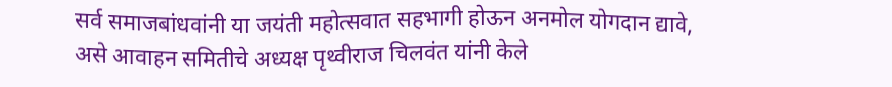सर्व समाजबांधवांनी या जयंती महोत्सवात सहभागी होऊन अनमोल योगदान द्यावे, असे आवाहन समितीचे अध्यक्ष पृथ्वीराज चिलवंत यांनी केले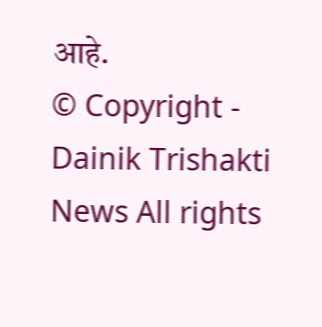आहे.
© Copyright - Dainik Trishakti News All rights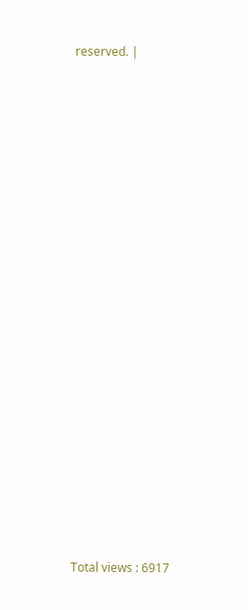reserved. |




















Total views : 6917